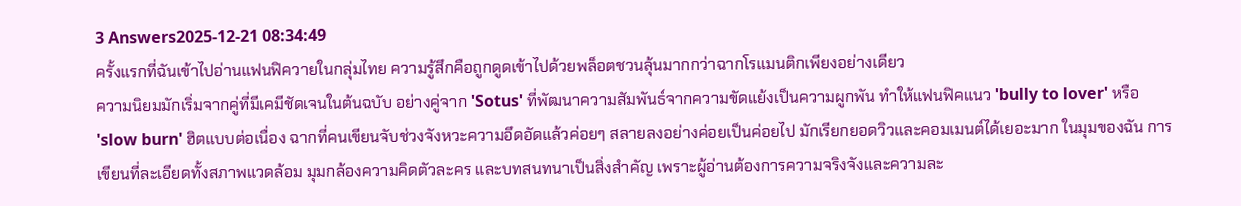3 Answers2025-12-21 08:34:49
ครั้งแรกที่ฉันเข้าไปอ่านแฟนฟิควายในกลุ่มไทย ความรู้สึกคือถูกดูดเข้าไปด้วยพล็อตชวนลุ้นมากกว่าฉากโรแมนติกเพียงอย่างเดียว
ความนิยมมักเริ่มจากคู่ที่มีเคมีชัดเจนในต้นฉบับ อย่างคู่จาก 'Sotus' ที่พัฒนาความสัมพันธ์จากความขัดแย้งเป็นความผูกพัน ทำให้แฟนฟิคแนว 'bully to lover' หรือ 'slow burn' ฮิตแบบต่อเนื่อง ฉากที่คนเขียนจับช่วงจังหวะความอึดอัดแล้วค่อยๆ สลายลงอย่างค่อยเป็นค่อยไป มักเรียกยอดวิวและคอมเมนต์ได้เยอะมาก ในมุมของฉัน การเขียนที่ละเอียดทั้งสภาพแวดล้อม มุมกล้องความคิดตัวละคร และบทสนทนาเป็นสิ่งสำคัญ เพราะผู้อ่านต้องการความจริงจังและความละ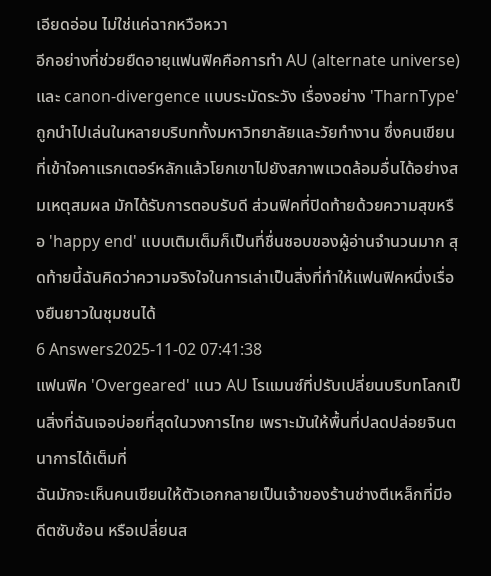เอียดอ่อน ไม่ใช่แค่ฉากหวือหวา
อีกอย่างที่ช่วยยืดอายุแฟนฟิคคือการทำ AU (alternate universe) และ canon-divergence แบบระมัดระวัง เรื่องอย่าง 'TharnType' ถูกนำไปเล่นในหลายบริบททั้งมหาวิทยาลัยและวัยทำงาน ซึ่งคนเขียนที่เข้าใจคาแรกเตอร์หลักแล้วโยกเขาไปยังสภาพแวดล้อมอื่นได้อย่างสมเหตุสมผล มักได้รับการตอบรับดี ส่วนฟิคที่ปิดท้ายด้วยความสุขหรือ 'happy end' แบบเติมเต็มก็เป็นที่ชื่นชอบของผู้อ่านจำนวนมาก สุดท้ายนี้ฉันคิดว่าความจริงใจในการเล่าเป็นสิ่งที่ทำให้แฟนฟิคหนึ่งเรื่องยืนยาวในชุมชนได้
6 Answers2025-11-02 07:41:38
แฟนฟิค 'Overgeared' แนว AU โรแมนซ์ที่ปรับเปลี่ยนบริบทโลกเป็นสิ่งที่ฉันเจอบ่อยที่สุดในวงการไทย เพราะมันให้พื้นที่ปลดปล่อยจินตนาการได้เต็มที่
ฉันมักจะเห็นคนเขียนให้ตัวเอกกลายเป็นเจ้าของร้านช่างตีเหล็กที่มีอดีตซับซ้อน หรือเปลี่ยนส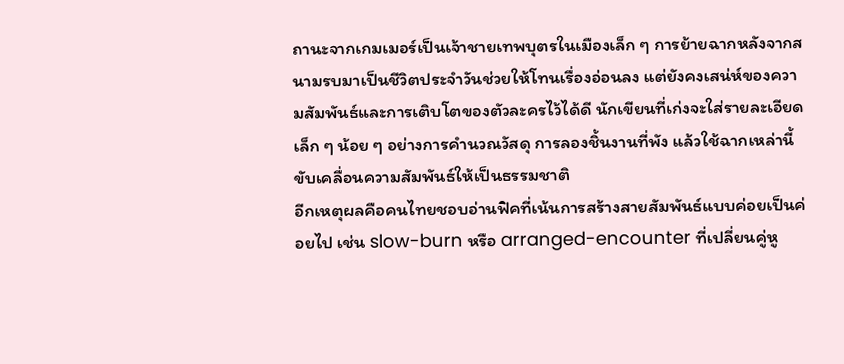ถานะจากเกมเมอร์เป็นเจ้าชายเทพบุตรในเมืองเล็ก ๆ การย้ายฉากหลังจากสนามรบมาเป็นชีวิตประจำวันช่วยให้โทนเรื่องอ่อนลง แต่ยังคงเสน่ห์ของความสัมพันธ์และการเติบโตของตัวละครไว้ได้ดี นักเขียนที่เก่งจะใส่รายละเอียดเล็ก ๆ น้อย ๆ อย่างการคำนวณวัสดุ การลองชิ้นงานที่พัง แล้วใช้ฉากเหล่านี้ขับเคลื่อนความสัมพันธ์ให้เป็นธรรมชาติ
อีกเหตุผลคือคนไทยชอบอ่านฟิคที่เน้นการสร้างสายสัมพันธ์แบบค่อยเป็นค่อยไป เช่น slow-burn หรือ arranged-encounter ที่เปลี่ยนคู่หู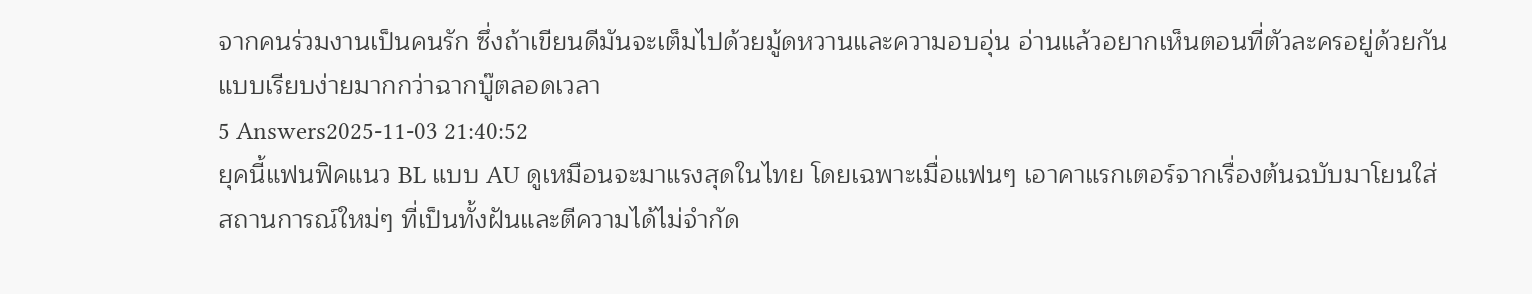จากคนร่วมงานเป็นคนรัก ซึ่งถ้าเขียนดีมันจะเต็มไปด้วยมู้ดหวานและความอบอุ่น อ่านแล้วอยากเห็นตอนที่ตัวละครอยู่ด้วยกันแบบเรียบง่ายมากกว่าฉากบู๊ตลอดเวลา
5 Answers2025-11-03 21:40:52
ยุคนี้แฟนฟิคแนว BL แบบ AU ดูเหมือนจะมาแรงสุดในไทย โดยเฉพาะเมื่อแฟนๆ เอาคาแรกเตอร์จากเรื่องต้นฉบับมาโยนใส่สถานการณ์ใหม่ๆ ที่เป็นทั้งฝันและตีความได้ไม่จำกัด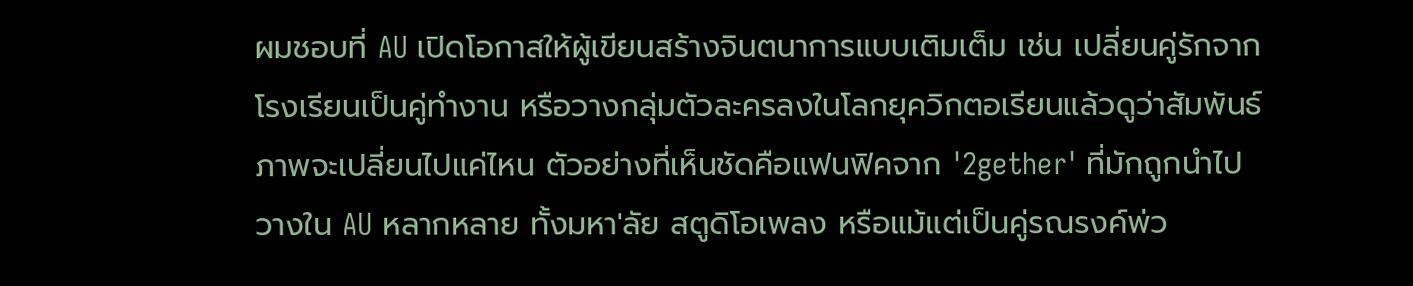ผมชอบที่ AU เปิดโอกาสให้ผู้เขียนสร้างจินตนาการแบบเติมเต็ม เช่น เปลี่ยนคู่รักจากโรงเรียนเป็นคู่ทำงาน หรือวางกลุ่มตัวละครลงในโลกยุควิกตอเรียนแล้วดูว่าสัมพันธ์ภาพจะเปลี่ยนไปแค่ไหน ตัวอย่างที่เห็นชัดคือแฟนฟิคจาก '2gether' ที่มักถูกนำไปวางใน AU หลากหลาย ทั้งมหา'ลัย สตูดิโอเพลง หรือแม้แต่เป็นคู่รณรงค์พ่ว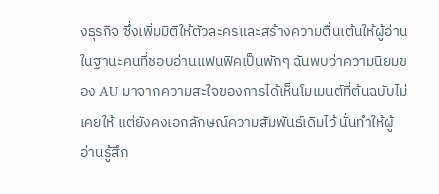งธุรกิจ ซึ่งเพิ่มมิติให้ตัวละครและสร้างความตื่นเต้นให้ผู้อ่าน
ในฐานะคนที่ชอบอ่านแฟนฟิคเป็นพักๆ ฉันพบว่าความนิยมของ AU มาจากความสะใจของการได้เห็นโมเมนต์ที่ต้นฉบับไม่เคยให้ แต่ยังคงเอกลักษณ์ความสัมพันธ์เดิมไว้ นั่นทำให้ผู้อ่านรู้สึก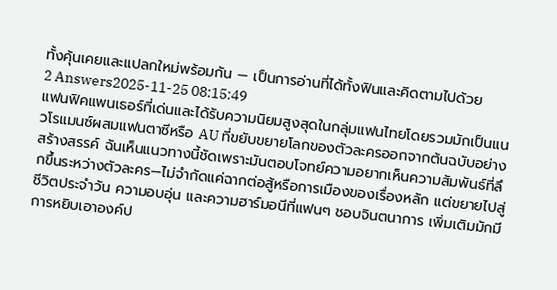ทั้งคุ้นเคยและแปลกใหม่พร้อมกัน — เป็นการอ่านที่ได้ทั้งฟินและคิดตามไปด้วย
2 Answers2025-11-25 08:15:49
แฟนฟิคแพนเธอร์ที่เด่นและได้รับความนิยมสูงสุดในกลุ่มแฟนไทยโดยรวมมักเป็นแนวโรแมนซ์ผสมแฟนตาซีหรือ AU ที่ขยับขยายโลกของตัวละครออกจากต้นฉบับอย่างสร้างสรรค์ ฉันเห็นแนวทางนี้ชัดเพราะมันตอบโจทย์ความอยากเห็นความสัมพันธ์ที่ลึกขึ้นระหว่างตัวละคร—ไม่จำกัดแค่ฉากต่อสู้หรือการเมืองของเรื่องหลัก แต่ขยายไปสู่ชีวิตประจำวัน ความอบอุ่น และความฮาร์มอนีที่แฟนๆ ชอบจินตนาการ เพิ่มเติมมักมีการหยิบเอาองค์ป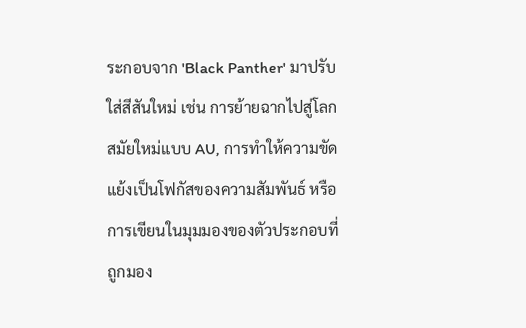ระกอบจาก 'Black Panther' มาปรับใส่สีสันใหม่ เช่น การย้ายฉากไปสู่โลกสมัยใหม่แบบ AU, การทำให้ความขัดแย้งเป็นโฟกัสของความสัมพันธ์ หรือการเขียนในมุมมองของตัวประกอบที่ถูกมอง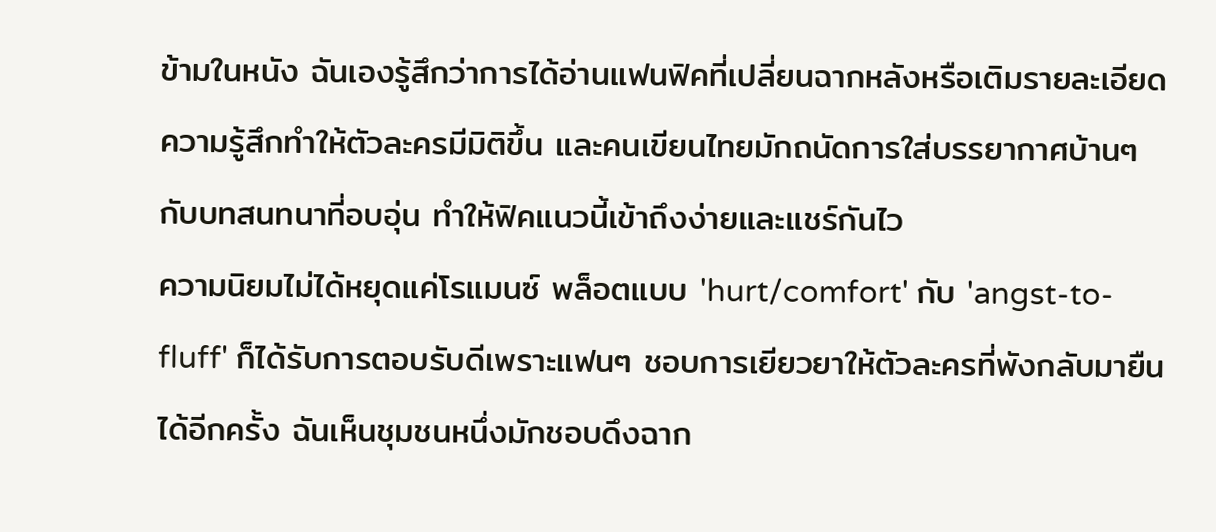ข้ามในหนัง ฉันเองรู้สึกว่าการได้อ่านแฟนฟิคที่เปลี่ยนฉากหลังหรือเติมรายละเอียดความรู้สึกทำให้ตัวละครมีมิติขึ้น และคนเขียนไทยมักถนัดการใส่บรรยากาศบ้านๆ กับบทสนทนาที่อบอุ่น ทำให้ฟิคแนวนี้เข้าถึงง่ายและแชร์กันไว
ความนิยมไม่ได้หยุดแค่โรแมนซ์ พล็อตแบบ 'hurt/comfort' กับ 'angst-to-fluff' ก็ได้รับการตอบรับดีเพราะแฟนๆ ชอบการเยียวยาให้ตัวละครที่พังกลับมายืนได้อีกครั้ง ฉันเห็นชุมชนหนึ่งมักชอบดึงฉาก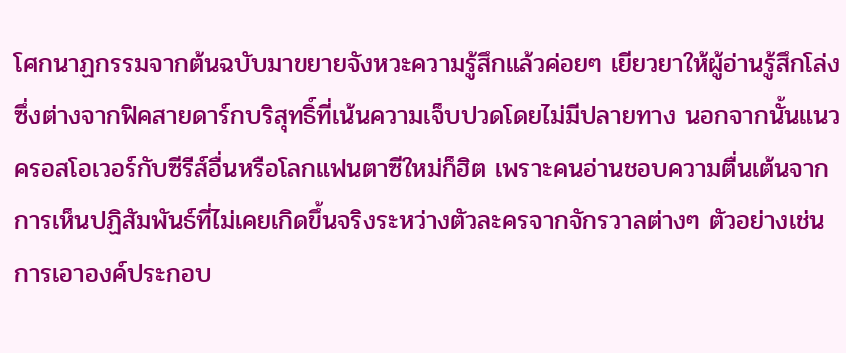โศกนาฏกรรมจากต้นฉบับมาขยายจังหวะความรู้สึกแล้วค่อยๆ เยียวยาให้ผู้อ่านรู้สึกโล่ง ซึ่งต่างจากฟิคสายดาร์กบริสุทธิ์ที่เน้นความเจ็บปวดโดยไม่มีปลายทาง นอกจากนั้นแนวครอสโอเวอร์กับซีรีส์อื่นหรือโลกแฟนตาซีใหม่ก็ฮิต เพราะคนอ่านชอบความตื่นเต้นจากการเห็นปฏิสัมพันธ์ที่ไม่เคยเกิดขึ้นจริงระหว่างตัวละครจากจักรวาลต่างๆ ตัวอย่างเช่นการเอาองค์ประกอบ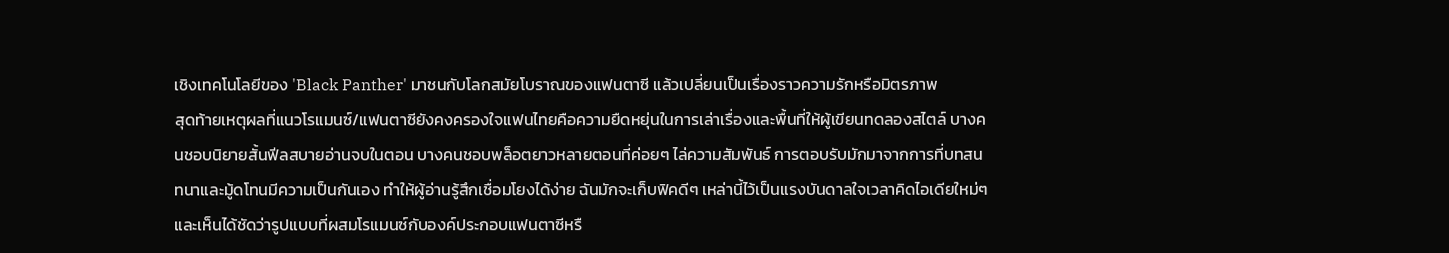เชิงเทคโนโลยีของ 'Black Panther' มาชนกับโลกสมัยโบราณของแฟนตาซี แล้วเปลี่ยนเป็นเรื่องราวความรักหรือมิตรภาพ
สุดท้ายเหตุผลที่แนวโรแมนซ์/แฟนตาซียังคงครองใจแฟนไทยคือความยืดหยุ่นในการเล่าเรื่องและพื้นที่ให้ผู้เขียนทดลองสไตล์ บางคนชอบนิยายสั้นฟีลสบายอ่านจบในตอน บางคนชอบพล็อตยาวหลายตอนที่ค่อยๆ ไล่ความสัมพันธ์ การตอบรับมักมาจากการที่บทสนทนาและมู้ดโทนมีความเป็นกันเอง ทำให้ผู้อ่านรู้สึกเชื่อมโยงได้ง่าย ฉันมักจะเก็บฟิคดีๆ เหล่านี้ไว้เป็นแรงบันดาลใจเวลาคิดไอเดียใหม่ๆ และเห็นได้ชัดว่ารูปแบบที่ผสมโรแมนซ์กับองค์ประกอบแฟนตาซีหรื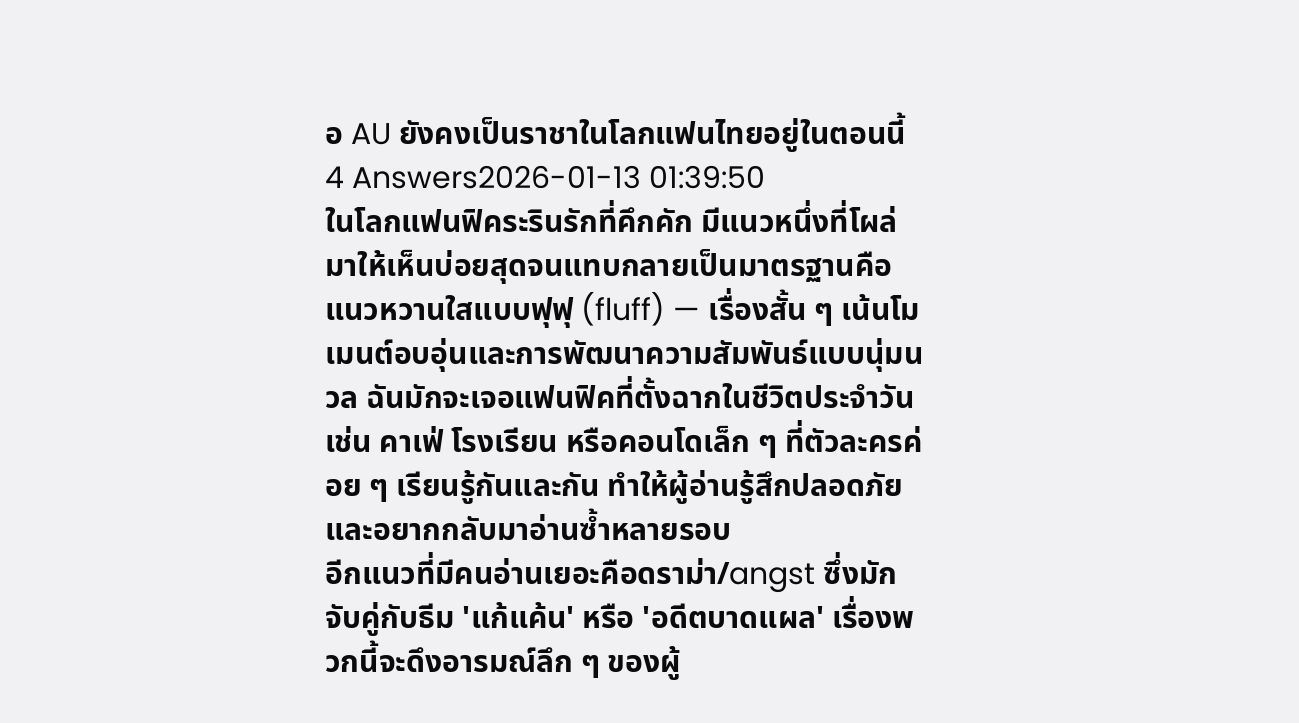อ AU ยังคงเป็นราชาในโลกแฟนไทยอยู่ในตอนนี้
4 Answers2026-01-13 01:39:50
ในโลกแฟนฟิคระรินรักที่คึกคัก มีแนวหนึ่งที่โผล่มาให้เห็นบ่อยสุดจนแทบกลายเป็นมาตรฐานคือแนวหวานใสแบบฟุฟุ (fluff) — เรื่องสั้น ๆ เน้นโมเมนต์อบอุ่นและการพัฒนาความสัมพันธ์แบบนุ่มนวล ฉันมักจะเจอแฟนฟิคที่ตั้งฉากในชีวิตประจำวัน เช่น คาเฟ่ โรงเรียน หรือคอนโดเล็ก ๆ ที่ตัวละครค่อย ๆ เรียนรู้กันและกัน ทำให้ผู้อ่านรู้สึกปลอดภัยและอยากกลับมาอ่านซ้ำหลายรอบ
อีกแนวที่มีคนอ่านเยอะคือดราม่า/angst ซึ่งมักจับคู่กับธีม 'แก้แค้น' หรือ 'อดีตบาดแผล' เรื่องพวกนี้จะดึงอารมณ์ลึก ๆ ของผู้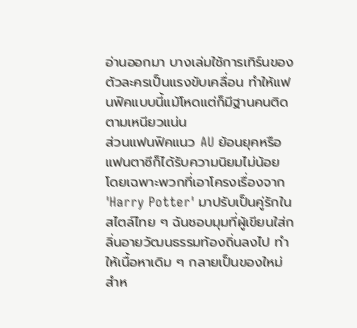อ่านออกมา บางเล่มใช้การเทิร์นของตัวละครเป็นแรงขับเคลื่อน ทำให้แฟนฟิคแบบนี้แม้โหดแต่ก็มีฐานคนติดตามเหนียวแน่น
ส่วนแฟนฟิคแนว AU ย้อนยุคหรือแฟนตาซีก็ได้รับความนิยมไม่น้อย โดยเฉพาะพวกที่เอาโครงเรื่องจาก 'Harry Potter' มาปรับเป็นคู่รักในสไตล์ไทย ๆ ฉันชอบมุมที่ผู้เขียนใส่กลิ่นอายวัฒนธรรมท้องถิ่นลงไป ทำให้เนื้อหาเดิม ๆ กลายเป็นของใหม่สำห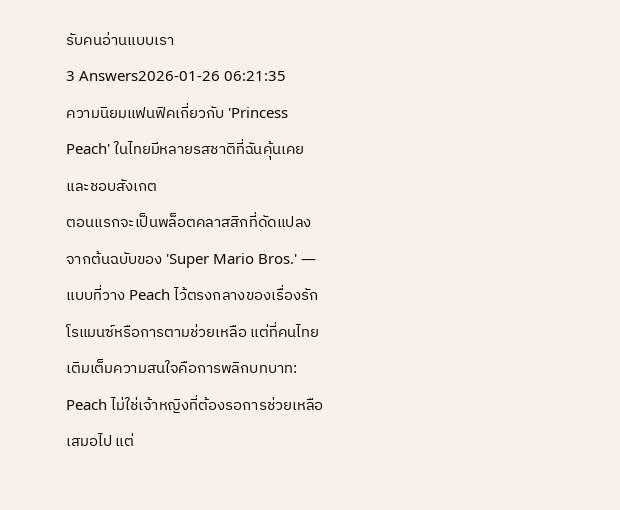รับคนอ่านแบบเรา
3 Answers2026-01-26 06:21:35
ความนิยมแฟนฟิคเกี่ยวกับ 'Princess Peach' ในไทยมีหลายรสชาติที่ฉันคุ้นเคยและชอบสังเกต
ตอนแรกจะเป็นพล็อตคลาสสิกที่ดัดแปลงจากต้นฉบับของ 'Super Mario Bros.' — แบบที่วาง Peach ไว้ตรงกลางของเรื่องรักโรแมนซ์หรือการตามช่วยเหลือ แต่ที่คนไทยเติมเต็มความสนใจคือการพลิกบทบาท: Peach ไม่ใช่เจ้าหญิงที่ต้องรอการช่วยเหลือเสมอไป แต่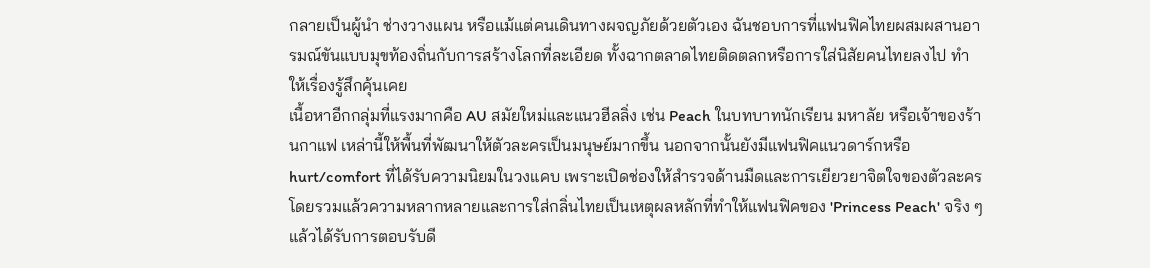กลายเป็นผู้นำ ช่างวางแผน หรือแม้แต่คนเดินทางผจญภัยด้วยตัวเอง ฉันชอบการที่แฟนฟิคไทยผสมผสานอารมณ์ขันแบบมุขท้องถิ่นกับการสร้างโลกที่ละเอียด ทั้งฉากตลาดไทยติดตลกหรือการใส่นิสัยคนไทยลงไป ทำให้เรื่องรู้สึกคุ้นเคย
เนื้อหาอีกกลุ่มที่แรงมากคือ AU สมัยใหม่และแนวฮีลลิ่ง เช่น Peach ในบทบาทนักเรียน มหาลัย หรือเจ้าของร้านกาแฟ เหล่านี้ให้พื้นที่พัฒนาให้ตัวละครเป็นมนุษย์มากขึ้น นอกจากนั้นยังมีแฟนฟิคแนวดาร์กหรือ hurt/comfort ที่ได้รับความนิยมในวงแคบ เพราะเปิดช่องให้สำรวจด้านมืดและการเยียวยาจิตใจของตัวละคร โดยรวมแล้วความหลากหลายและการใส่กลิ่นไทยเป็นเหตุผลหลักที่ทำให้แฟนฟิคของ 'Princess Peach' จริง ๆ แล้วได้รับการตอบรับดี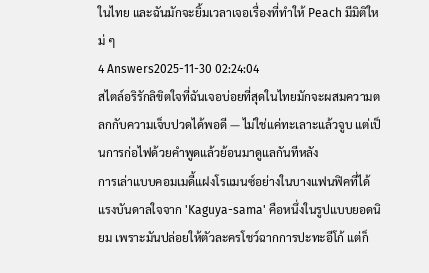ในไทย และฉันมักจะยิ้มเวลาเจอเรื่องที่ทำให้ Peach มีมิติใหม่ ๆ
4 Answers2025-11-30 02:24:04
สไตล์อริรักลิขิตใจที่ฉันเจอบ่อยที่สุดในไทยมักจะผสมความตลกกับความเจ็บปวดได้พอดี — ไม่ใช่แค่ทะเลาะแล้วจูบ แต่เป็นการก่อไฟด้วยคำพูดแล้วย้อนมาดูแลกันทีหลัง
การเล่าแบบคอมเมดี้แฝงโรแมนซ์อย่างในบางแฟนฟิคที่ได้แรงบันดาลใจจาก 'Kaguya-sama' คือหนึ่งในรูปแบบยอดนิยม เพราะมันปล่อยให้ตัวละครโชว์ฉากการปะทะอีโก้ แต่ก็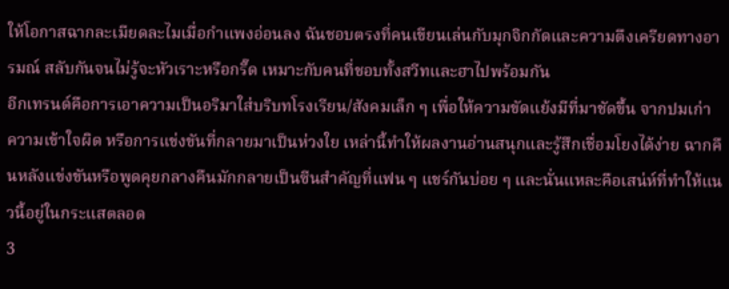ให้โอกาสฉากละเมียดละไมเมื่อกำแพงอ่อนลง ฉันชอบตรงที่คนเขียนเล่นกับมุกจิกกัดและความตึงเครียดทางอารมณ์ สลับกันจนไม่รู้จะหัวเราะหรือกรี๊ด เหมาะกับคนที่ชอบทั้งสวีทและฮาไปพร้อมกัน
อีกเทรนด์คือการเอาความเป็นอริมาใส่บริบทโรงเรียน/สังคมเล็ก ๆ เพื่อให้ความขัดแย้งมีที่มาชัดขึ้น จากปมเก่า ความเข้าใจผิด หรือการแข่งขันที่กลายมาเป็นห่วงใย เหล่านี้ทำให้ผลงานอ่านสนุกและรู้สึกเชื่อมโยงได้ง่าย ฉากคืนหลังแข่งขันหรือพูดคุยกลางคืนมักกลายเป็นซีนสำคัญที่แฟน ๆ แชร์กันบ่อย ๆ และนั่นแหละคือเสน่ห์ที่ทำให้แนวนี้อยู่ในกระแสตลอด
3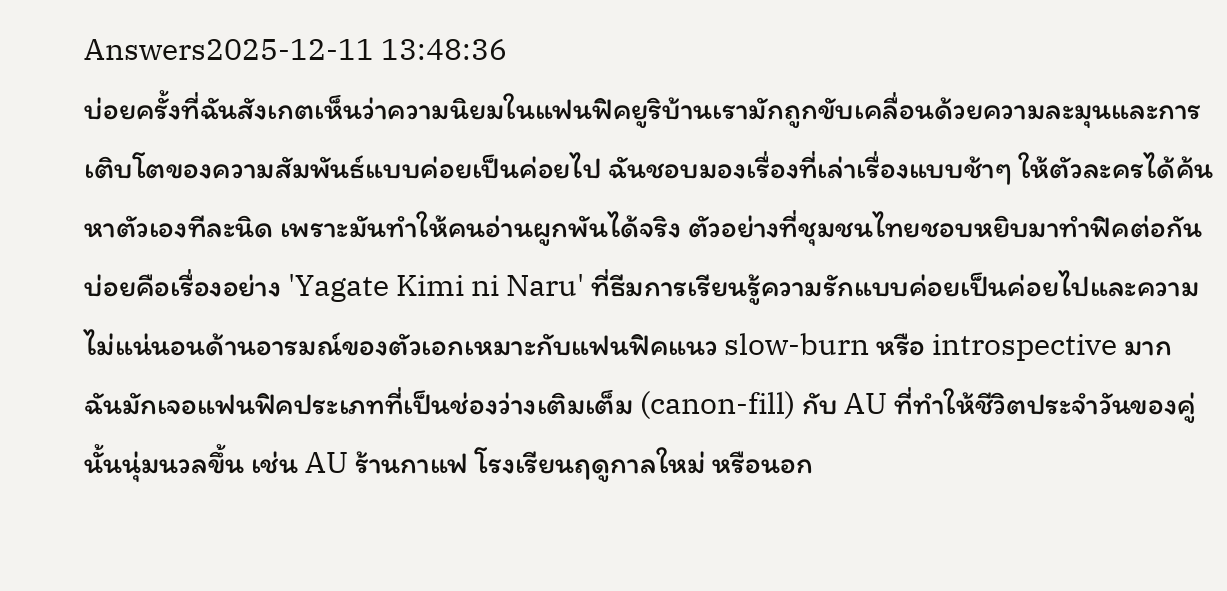Answers2025-12-11 13:48:36
บ่อยครั้งที่ฉันสังเกตเห็นว่าความนิยมในแฟนฟิคยูริบ้านเรามักถูกขับเคลื่อนด้วยความละมุนและการเติบโตของความสัมพันธ์แบบค่อยเป็นค่อยไป ฉันชอบมองเรื่องที่เล่าเรื่องแบบช้าๆ ให้ตัวละครได้ค้นหาตัวเองทีละนิด เพราะมันทำให้คนอ่านผูกพันได้จริง ตัวอย่างที่ชุมชนไทยชอบหยิบมาทำฟิคต่อกันบ่อยคือเรื่องอย่าง 'Yagate Kimi ni Naru' ที่ธีมการเรียนรู้ความรักแบบค่อยเป็นค่อยไปและความไม่แน่นอนด้านอารมณ์ของตัวเอกเหมาะกับแฟนฟิคแนว slow-burn หรือ introspective มาก
ฉันมักเจอแฟนฟิคประเภทที่เป็นช่องว่างเติมเต็ม (canon-fill) กับ AU ที่ทำให้ชีวิตประจำวันของคู่นั้นนุ่มนวลขึ้น เช่น AU ร้านกาแฟ โรงเรียนฤดูกาลใหม่ หรือนอก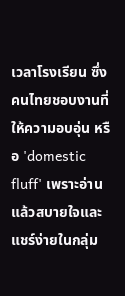เวลาโรงเรียน ซึ่งคนไทยชอบงานที่ให้ความอบอุ่น หรือ 'domestic fluff' เพราะอ่านแล้วสบายใจและแชร์ง่ายในกลุ่ม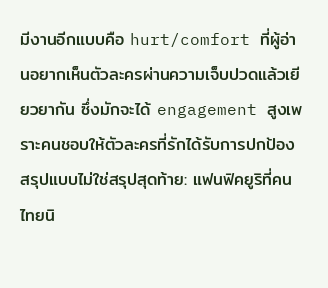มีงานอีกแบบคือ hurt/comfort ที่ผู้อ่านอยากเห็นตัวละครผ่านความเจ็บปวดแล้วเยียวยากัน ซึ่งมักจะได้ engagement สูงเพราะคนชอบให้ตัวละครที่รักได้รับการปกป้อง
สรุปแบบไม่ใช่สรุปสุดท้าย: แฟนฟิคยูริที่คนไทยนิ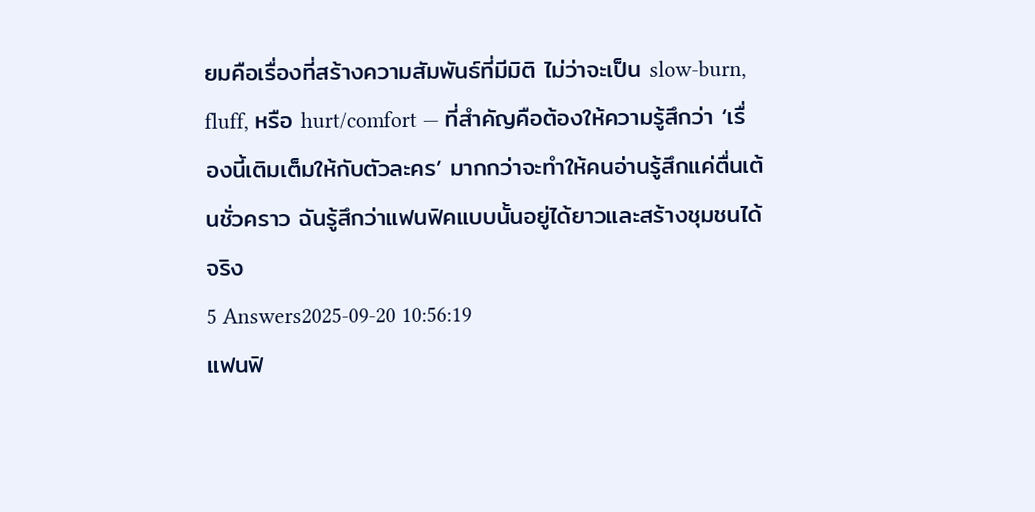ยมคือเรื่องที่สร้างความสัมพันธ์ที่มีมิติ ไม่ว่าจะเป็น slow-burn, fluff, หรือ hurt/comfort — ที่สำคัญคือต้องให้ความรู้สึกว่า ‘เรื่องนี้เติมเต็มให้กับตัวละคร’ มากกว่าจะทำให้คนอ่านรู้สึกแค่ตื่นเต้นชั่วคราว ฉันรู้สึกว่าแฟนฟิคแบบนั้นอยู่ได้ยาวและสร้างชุมชนได้จริง
5 Answers2025-09-20 10:56:19
แฟนฟิ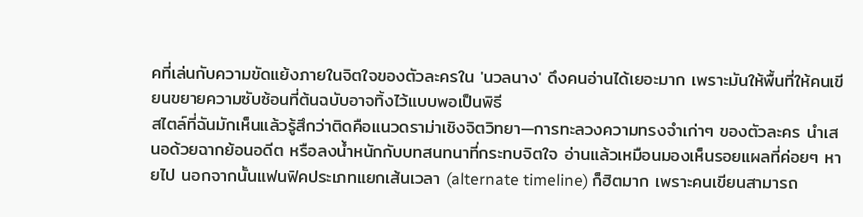คที่เล่นกับความขัดแย้งภายในจิตใจของตัวละครใน 'นวลนาง' ดึงคนอ่านได้เยอะมาก เพราะมันให้พื้นที่ให้คนเขียนขยายความซับซ้อนที่ต้นฉบับอาจทิ้งไว้แบบพอเป็นพิธี
สไตล์ที่ฉันมักเห็นแล้วรู้สึกว่าติดคือแนวดราม่าเชิงจิตวิทยา—การทะลวงความทรงจำเก่าๆ ของตัวละคร นำเสนอด้วยฉากย้อนอดีต หรือลงน้ำหนักกับบทสนทนาที่กระทบจิตใจ อ่านแล้วเหมือนมองเห็นรอยแผลที่ค่อยๆ หายไป นอกจากนั้นแฟนฟิคประเภทแยกเส้นเวลา (alternate timeline) ก็ฮิตมาก เพราะคนเขียนสามารถ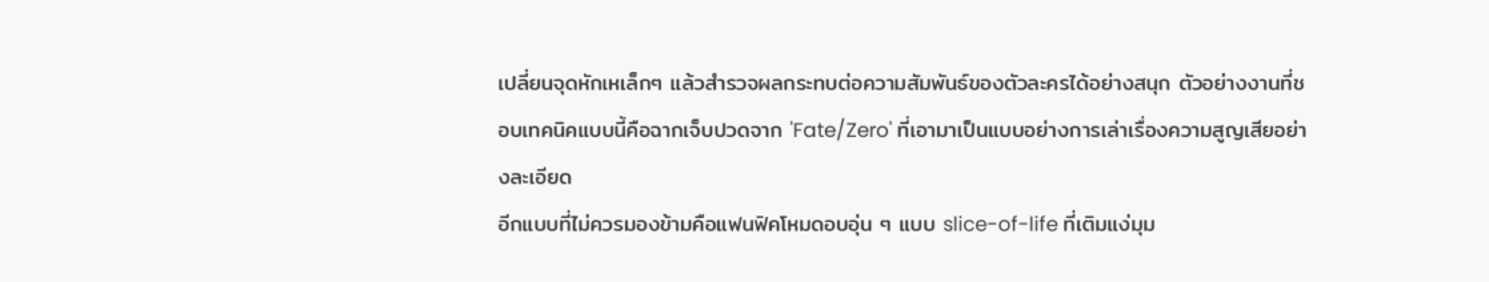เปลี่ยนจุดหักเหเล็กๆ แล้วสำรวจผลกระทบต่อความสัมพันธ์ของตัวละครได้อย่างสนุก ตัวอย่างงานที่ชอบเทคนิคแบบนี้คือฉากเจ็บปวดจาก 'Fate/Zero' ที่เอามาเป็นแบบอย่างการเล่าเรื่องความสูญเสียอย่างละเอียด
อีกแบบที่ไม่ควรมองข้ามคือแฟนฟิคโหมดอบอุ่น ๆ แบบ slice-of-life ที่เติมแง่มุม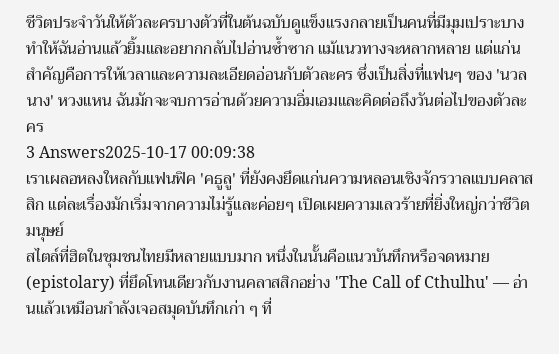ชีวิตประจำวันให้ตัวละครบางตัวที่ในต้นฉบับดูแข็งแรงกลายเป็นคนที่มีมุมเปราะบาง ทำให้ฉันอ่านแล้วยิ้มและอยากกลับไปอ่านซ้ำซาก แม้แนวทางจะหลากหลาย แต่แก่นสำคัญคือการให้เวลาและความละเอียดอ่อนกับตัวละคร ซึ่งเป็นสิ่งที่แฟนๆ ของ 'นวลนาง' หวงแหน ฉันมักจะจบการอ่านด้วยความอิ่มเอมและคิดต่อถึงวันต่อไปของตัวละคร
3 Answers2025-10-17 00:09:38
เราเผลอหลงใหลกับแฟนฟิค 'คธูลู' ที่ยังคงยึดแก่นความหลอนเชิงจักรวาลแบบคลาสสิก แต่ละเรื่องมักเริ่มจากความไม่รู้และค่อยๆ เปิดเผยความเลวร้ายที่ยิ่งใหญ่กว่าชีวิตมนุษย์
สไตล์ที่ฮิตในชุมชนไทยมีหลายแบบมาก หนึ่งในนั้นคือแนวบันทึกหรือจดหมาย (epistolary) ที่ยึดโทนเดียวกับงานคลาสสิกอย่าง 'The Call of Cthulhu' — อ่านแล้วเหมือนกำลังเจอสมุดบันทึกเก่า ๆ ที่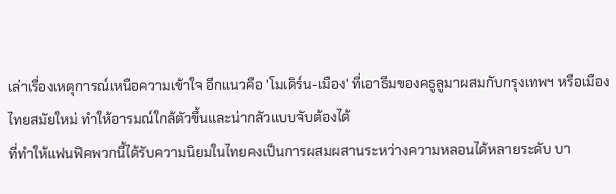เล่าเรื่องเหตุการณ์เหนือความเข้าใจ อีกแนวคือ 'โมเดิร์น-เมือง' ที่เอาธีมของคธูลูมาผสมกับกรุงเทพฯ หรือเมืองไทยสมัยใหม่ ทำให้อารมณ์ใกล้ตัวขึ้นและน่ากลัวแบบจับต้องได้
ที่ทำให้แฟนฟิคพวกนี้ได้รับความนิยมในไทยคงเป็นการผสมผสานระหว่างความหลอนได้หลายระดับ บา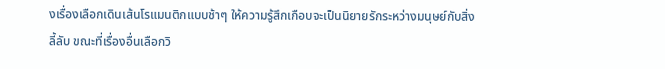งเรื่องเลือกเดินเส้นโรแมนติกแบบช้าๆ ให้ความรู้สึกเกือบจะเป็นนิยายรักระหว่างมนุษย์กับสิ่งลี้ลับ ขณะที่เรื่องอื่นเลือกวิ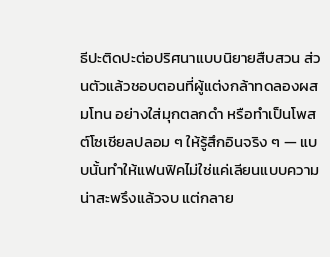ธีปะติดปะต่อปริศนาแบบนิยายสืบสวน ส่วนตัวแล้วชอบตอนที่ผู้แต่งกล้าทดลองผสมโทน อย่างใส่มุกตลกดำ หรือทำเป็นโพสต์โซเชียลปลอม ๆ ให้รู้สึกอินจริง ๆ — แบบนั้นทำให้แฟนฟิคไม่ใช่แค่เลียนแบบความน่าสะพรึงแล้วจบ แต่กลาย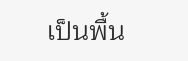เป็นพื้น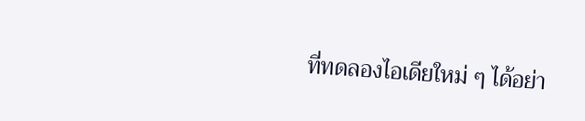ที่ทดลองไอเดียใหม่ ๆ ได้อย่า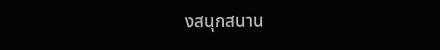งสนุกสนาน